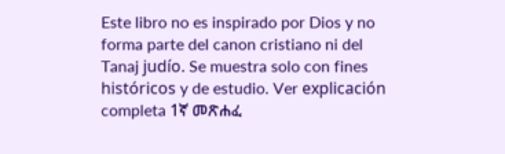Este libro no es inspirado por Dios y no forma parte del canon cristiano ni del Tanaj judío. Se muestra solo con fines históricos y de estudio. Ver explicación completa 1ኛ መጽሐፈ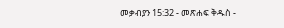መቃብያን 15:32 - መጽሐፍ ቅዱስ -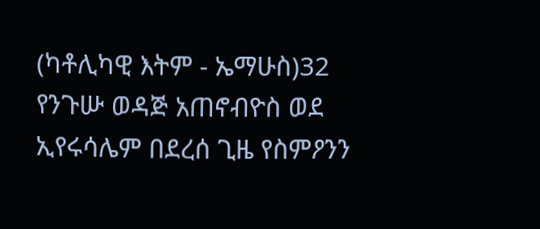(ካቶሊካዊ እትም - ኤማሁስ)32 የንጉሡ ወዳጅ አጠኖብዮስ ወደ ኢየሩሳሌም በደረሰ ጊዜ የስምዖንን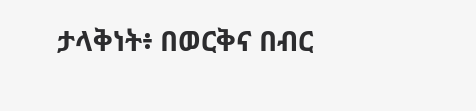ታላቅነት፥ በወርቅና በብር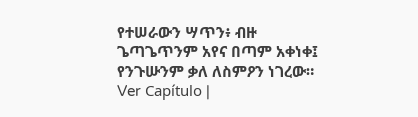የተሠራውን ሣጥን፥ ብዙ ጌጣጌጥንም አየና በጣም አቀነቀ፤ የንጉሡንም ቃለ ለስምዖን ነገረው። Ver Capítulo |